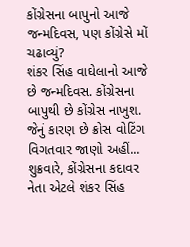કોંગ્રેસના બાપુનો આજે જન્મદિવસ, પણ કોંગ્રેસે મોં ચઢાવ્યું?
શંકર સિંહ વાઘેલાનો આજે છે જન્મદિવસ. કોંગ્રેસના બાપુથી છે કોંગ્રેસ નાખુશ. જેનું કારણ છે ક્રોસ વોટિંગ વિગતવાર જાણો અહીં...
શુક્રવારે, કોંગ્રેસના કદાવર નેતા એટલે શંકર સિંહ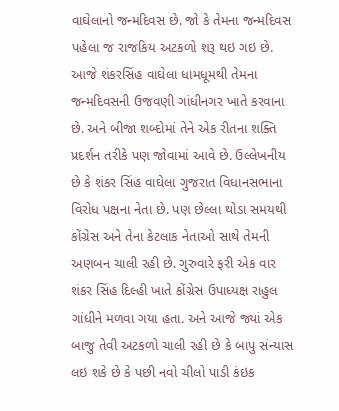વાઘેલાનો જન્મદિવસ છે. જો કે તેમના જન્મદિવસ પહેલા જ રાજકિય અટકળો શરૂ થઇ ગઇ છે. આજે શંકરસિંહ વાઘેલા ધામધૂમથી તેમના જન્મદિવસની ઉજવણી ગાંધીનગર ખાતે કરવાના છે. અને બીજા શબ્દોમાં તેને એક રીતના શક્તિ પ્રદર્શન તરીકે પણ જોવામાં આવે છે. ઉલ્લેખનીય છે કે શંકર સિંહ વાઘેલા ગુજરાત વિધાનસભાના વિરોધ પક્ષના નેતા છે. પણ છેલ્લા થોડા સમયથી કોંગ્રેસ અને તેના કેટલાક નેતાઓ સાથે તેમની અણબન ચાલી રહી છે. ગુરુવારે ફરી એક વાર શંકર સિંહ દિલ્હી ખાતે કોંગ્રેસ ઉપાધ્યક્ષ રાહુલ ગાંધીને મળવા ગયા હતા. અને આજે જ્યાં એક બાજુ તેવી અટકળો ચાલી રહી છે કે બાપુ સંન્યાસ લઇ શકે છે કે પછી નવો ચીલો પાડી કંઇક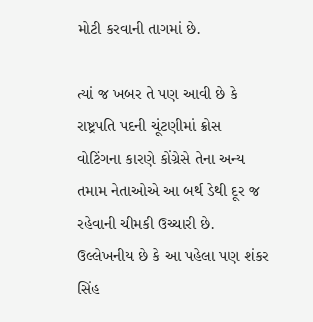મોટી કરવાની તાગમાં છે.

ત્યાં જ ખબર તે પણ આવી છે કે રાષ્ટ્રપતિ પદની ચૂંટણીમાં ક્રોસ વોટિંગના કારણે કોંગ્રેસે તેના અન્ય તમામ નેતાઓએ આ બર્થ ડેથી દૂર જ રહેવાની ચીમકી ઉચ્ચારી છે. ઉલ્લેખનીય છે કે આ પહેલા પણ શંકર સિંહ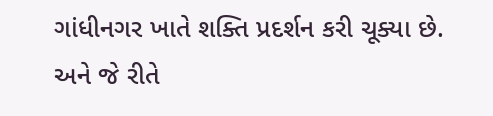ગાંધીનગર ખાતે શક્તિ પ્રદર્શન કરી ચૂક્યા છે. અને જે રીતે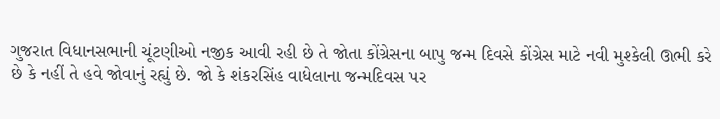ગુજરાત વિધાનસભાની ચૂંટણીઓ નજીક આવી રહી છે તે જોતા કોંગ્રેસના બાપુ જન્મ દિવસે કોંગ્રેસ માટે નવી મુશ્કેલી ઊભી કરે છે કે નહીં તે હવે જોવાનું રહ્યું છે. જો કે શંકરસિંહ વાધેલાના જન્મદિવસ પર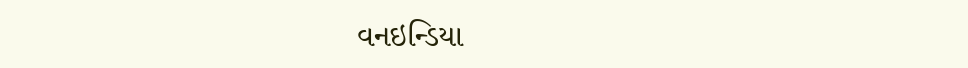વનઇન્ડિયા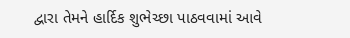દ્વારા તેમને હાર્દિક શુભેચ્છા પાઠવવામાં આવે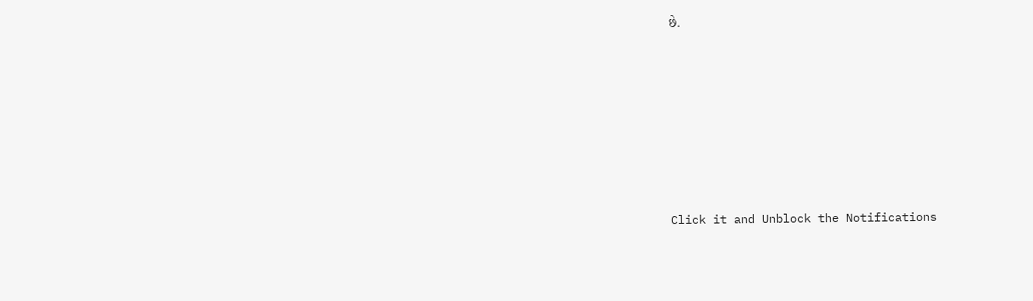છે.












Click it and Unblock the Notifications